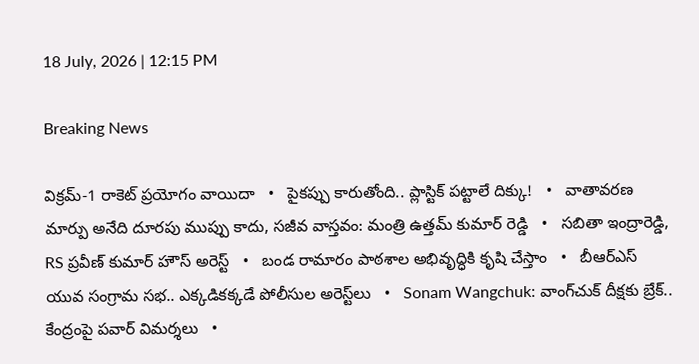18 July, 2026 | 12:15 PM

Breaking News

విక్రమ్-1 రాకెట్ ప్రయోగం వాయిదా   •   పైకప్పు కారుతోంది.. ప్లాస్టిక్ పట్టాలే దిక్కు!   •   వాతావరణ మార్పు అనేది దూరపు ముప్పు కాదు, సజీవ వాస్తవం: మంత్రి ఉత్తమ్ కుమార్ రెడ్డి   •   సబితా ఇంద్రారెడ్డి, RS ప్రవీణ్ కుమార్ హౌస్ అరెస్ట్   •   బండ రామారం పాఠశాల అభివృద్ధికి కృషి చేస్తాం   •   బీఆర్ఎస్‌ యువ సంగ్రామ సభ.. ఎక్కడికక్కడే పోలీసుల అరెస్ట్‌లు   •   Sonam Wangchuk: వాంగ్‌చుక్ దీక్షకు బ్రేక్.. కేంద్రంపై పవార్ విమర్శలు   •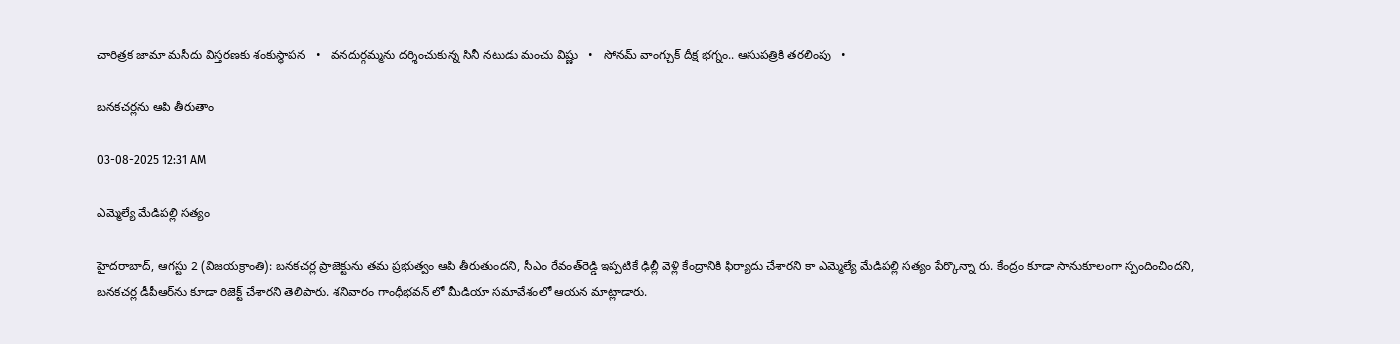చారిత్రక జామా మసీదు విస్తరణకు శంకుస్థాపన   •   వనదుర్గమ్మను దర్శించుకున్న సినీ నటుడు మంచు విష్ణు   •   సోనమ్ వాంగ్చుక్ దీక్ష భగ్నం.. ఆసుపత్రికి తరలింపు   •

బనకచర్లను ఆపి తీరుతాం

03-08-2025 12:31 AM

ఎమ్మెల్యే మేడిపల్లి సత్యం

హైదరాబాద్, ఆగస్టు 2 (విజయక్రాంతి): బనకచర్ల ప్రాజెక్టును తమ ప్రభుత్వం ఆపి తీరుతుందని, సీఎం రేవంత్‌రెడ్డి ఇప్పటికే ఢిల్లీ వెళ్లి కేంద్రానికి ఫిర్యాదు చేశారని కా ఎమ్మెల్యే మేడిపల్లి సత్యం పేర్కొన్నా రు. కేంద్రం కూడా సానుకూలంగా స్పందించిందని, బనకచర్ల డీపీఆర్‌ను కూడా రిజెక్ట్ చేశారని తెలిపారు. శనివారం గాంధీభవన్ లో మీడియా సమావేశంలో ఆయన మాట్లాడారు.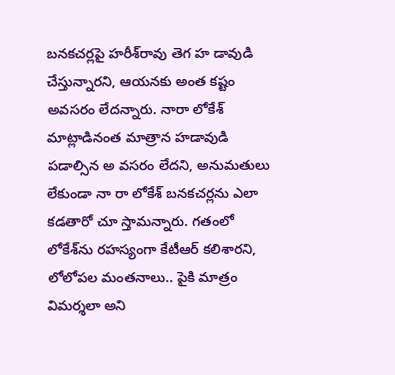బనకచర్లపై హరీశ్‌రావు తెగ హ డావుడి చేస్తున్నారని, ఆయనకు అంత కష్టం అవసరం లేదన్నారు. నారా లోకేశ్ మాట్లాడినంత మాత్రాన హడావుడి పడాల్సిన అ వసరం లేదని, అనుమతులు లేకుండా నా రా లోకేశ్ బనకచర్లను ఎలా కడతారో చూ స్తామన్నారు. గతంలో లోకేశ్‌ను రహస్యంగా కేటీఆర్ కలిశారని, లోలోపల మంతనాలు.. పైకి మాత్రం విమర్శలా అని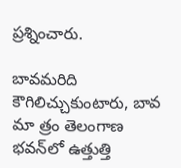ప్రశ్నించారు.

బావమరిది కౌగిలిచ్చుకుంటారు, బావ మా త్రం తెలంగాణ భవన్‌లో ఉత్తుత్తి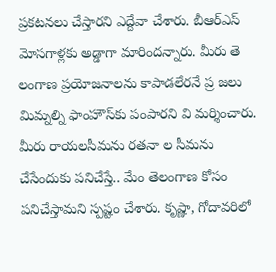ప్రకటనలు చేస్తారని ఎద్దేవా చేశారు. బీఆర్‌ఎస్ మోసగాళ్లకు అడ్డాగా మారిందన్నారు. మీరు తె లంగాణ ప్రయోజనాలను కాపాడలేరనే ప్ర జలు మిమ్నల్ని ఫాంహౌస్‌కు పంపారని వి మర్శించారు. మీరు రాయలసీమను రతనా ల సీమను చేసేందుకు పనిచేస్తే.. మేం తెలంగాణ కోసం పనిచేస్తామని స్పష్టం చేశారు. కృష్ణా, గోదావరిలో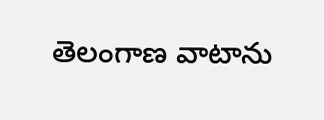తెలంగాణ వాటాను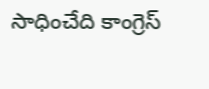సాధించేది కాంగ్రెస్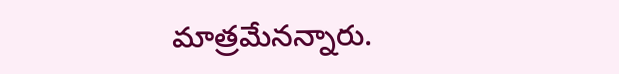మాత్రమేనన్నారు.